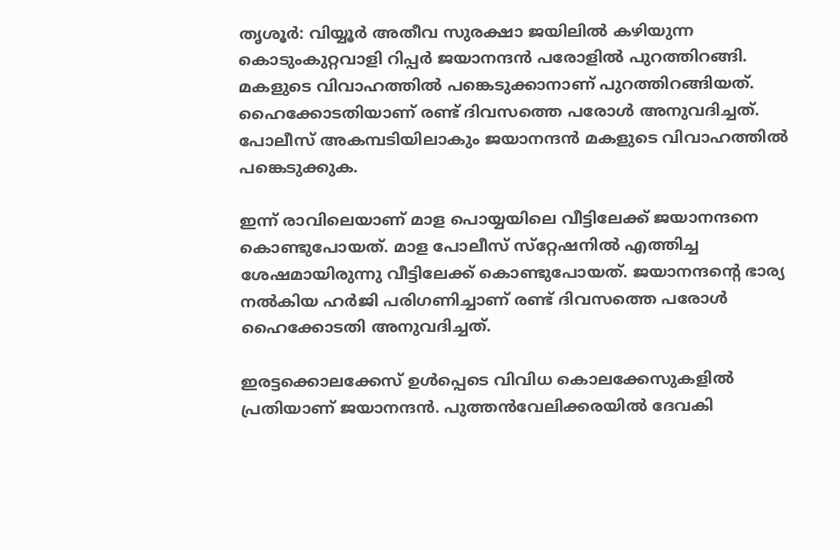തൃശൂര്‍: വിയ്യൂര്‍ അതീവ സുരക്ഷാ ജയിലില്‍ കഴിയുന്ന കൊടുംകുറ്റവാളി റിപ്പര്‍ ജയാനന്ദന്‍ പരോളില്‍ പുറത്തിറങ്ങി. മകളുടെ വിവാഹത്തില്‍ പങ്കെടുക്കാനാണ് പുറത്തിറങ്ങിയത്. ഹൈക്കോടതിയാണ് രണ്ട് ദിവസത്തെ പരോള്‍ അനുവദിച്ചത്. പോലീസ് അകമ്പടിയിലാകും ജയാനന്ദന്‍ മകളുടെ വിവാഹത്തില്‍ പങ്കെടുക്കുക.

ഇന്ന് രാവിലെയാണ് മാള പൊയ്യയിലെ വീട്ടിലേക്ക് ജയാനന്ദനെ കൊണ്ടുപോയത്. മാള പോലീസ് സ്‌റ്റേഷനില്‍ എത്തിച്ച ശേഷമായിരുന്നു വീട്ടിലേക്ക് കൊണ്ടുപോയത്. ജയാനന്ദന്റെ ഭാര്യ നല്‍കിയ ഹര്‍ജി പരിഗണിച്ചാണ് രണ്ട് ദിവസത്തെ പരോള്‍ ഹൈക്കോടതി അനുവദിച്ചത്.

ഇരട്ടക്കൊലക്കേസ് ഉള്‍പ്പെടെ വിവിധ കൊലക്കേസുകളില്‍ പ്രതിയാണ് ജയാനന്ദന്‍. പുത്തന്‍വേലിക്കരയില്‍ ദേവകി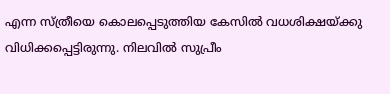എന്ന സ്ത്രീയെ കൊലപ്പെടുത്തിയ കേസില്‍ വധശിക്ഷയ്ക്കു വിധിക്കപ്പെട്ടിരുന്നു. നിലവില്‍ സുപ്രീം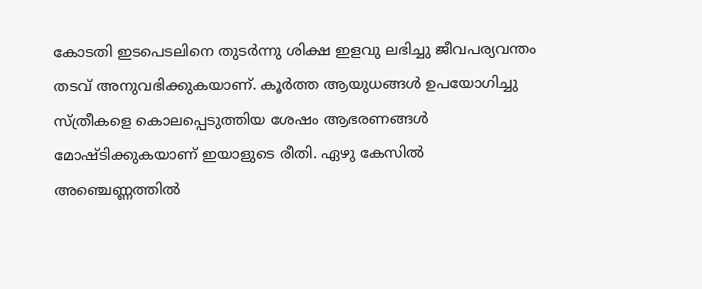കോടതി ഇടപെടലിനെ തുടര്‍ന്നു ശിക്ഷ ഇളവു ലഭിച്ചു ജീവപര്യവന്തം തടവ് അനുവഭിക്കുകയാണ്. കൂര്‍ത്ത ആയുധങ്ങള്‍ ഉപയോഗിച്ചു സ്ത്രീകളെ കൊലപ്പെടുത്തിയ ശേഷം ആഭരണങ്ങള്‍ മോഷ്ടിക്കുകയാണ് ഇയാളുടെ രീതി. ഏഴു കേസില്‍ അഞ്ചെണ്ണത്തില്‍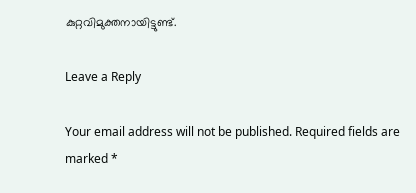കുറ്റവിമുക്തനായിട്ടുണ്ട്.

Leave a Reply

Your email address will not be published. Required fields are marked *